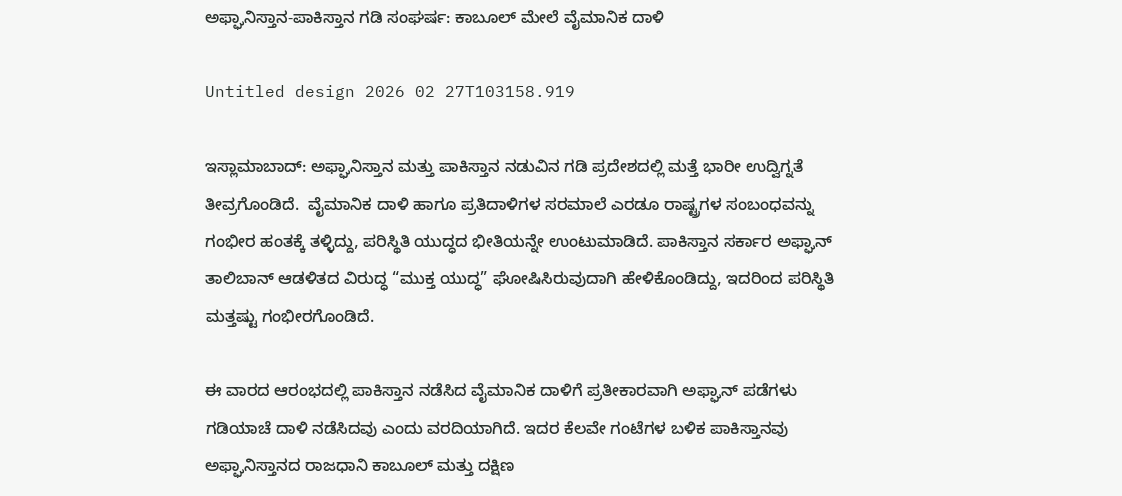ಅಫ್ಘಾನಿಸ್ತಾನ-ಪಾಕಿಸ್ತಾನ ಗಡಿ ಸಂಘರ್ಷ: ಕಾಬೂಲ್ ಮೇಲೆ ವೈಮಾನಿಕ ದಾಳಿ

Untitled design 2026 02 27T103158.919

ಇಸ್ಲಾಮಾಬಾದ್: ಅಫ್ಘಾನಿಸ್ತಾನ ಮತ್ತು ಪಾಕಿಸ್ತಾನ ನಡುವಿನ ಗಡಿ ಪ್ರದೇಶದಲ್ಲಿ ಮತ್ತೆ ಭಾರೀ ಉದ್ವಿಗ್ನತೆ ತೀವ್ರಗೊಂಡಿದೆ.  ವೈಮಾನಿಕ ದಾಳಿ ಹಾಗೂ ಪ್ರತಿದಾಳಿಗಳ ಸರಮಾಲೆ ಎರಡೂ ರಾಷ್ಟ್ರಗಳ ಸಂಬಂಧವನ್ನು ಗಂಭೀರ ಹಂತಕ್ಕೆ ತಳ್ಳಿದ್ದು, ಪರಿಸ್ಥಿತಿ ಯುದ್ಧದ ಭೀತಿಯನ್ನೇ ಉಂಟುಮಾಡಿದೆ. ಪಾಕಿಸ್ತಾನ ಸರ್ಕಾರ ಅಫ್ಘಾನ್ ತಾಲಿಬಾನ್ ಆಡಳಿತದ ವಿರುದ್ಧ “ಮುಕ್ತ ಯುದ್ಧ” ಘೋಷಿಸಿರುವುದಾಗಿ ಹೇಳಿಕೊಂಡಿದ್ದು, ಇದರಿಂದ ಪರಿಸ್ಥಿತಿ ಮತ್ತಷ್ಟು ಗಂಭೀರಗೊಂಡಿದೆ.

ಈ ವಾರದ ಆರಂಭದಲ್ಲಿ ಪಾಕಿಸ್ತಾನ ನಡೆಸಿದ ವೈಮಾನಿಕ ದಾಳಿಗೆ ಪ್ರತೀಕಾರವಾಗಿ ಅಫ್ಘಾನ್ ಪಡೆಗಳು ಗಡಿಯಾಚೆ ದಾಳಿ ನಡೆಸಿದವು ಎಂದು ವರದಿಯಾಗಿದೆ. ಇದರ ಕೆಲವೇ ಗಂಟೆಗಳ ಬಳಿಕ ಪಾಕಿಸ್ತಾನವು ಅಫ್ಘಾನಿಸ್ತಾನದ ರಾಜಧಾನಿ ಕಾಬೂಲ್‌ ಮತ್ತು ದಕ್ಷಿಣ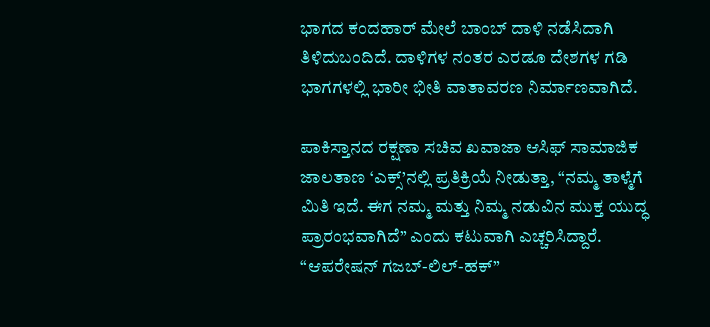ಭಾಗದ ಕಂದಹಾರ್‌ ಮೇಲೆ ಬಾಂಬ್ ದಾಳಿ ನಡೆಸಿದಾಗಿ ತಿಳಿದುಬಂದಿದೆ. ದಾಳಿಗಳ ನಂತರ ಎರಡೂ ದೇಶಗಳ ಗಡಿ ಭಾಗಗಳಲ್ಲಿ ಭಾರೀ ಭೀತಿ ವಾತಾವರಣ ನಿರ್ಮಾಣವಾಗಿದೆ.

ಪಾಕಿಸ್ತಾನದ ರಕ್ಷಣಾ ಸಚಿವ ಖವಾಜಾ ಆಸಿಫ್ ಸಾಮಾಜಿಕ ಜಾಲತಾಣ ‘ಎಕ್ಸ್’ನಲ್ಲಿ ಪ್ರತಿಕ್ರಿಯೆ ನೀಡುತ್ತಾ, “ನಮ್ಮ ತಾಳ್ಮೆಗೆ ಮಿತಿ ಇದೆ. ಈಗ ನಮ್ಮ ಮತ್ತು ನಿಮ್ಮ ನಡುವಿನ ಮುಕ್ತ ಯುದ್ಧ ಪ್ರಾರಂಭವಾಗಿದೆ” ಎಂದು ಕಟುವಾಗಿ ಎಚ್ಚರಿಸಿದ್ದಾರೆ. “ಆಪರೇಷನ್ ಗಜಬ್-ಲಿಲ್-ಹಕ್”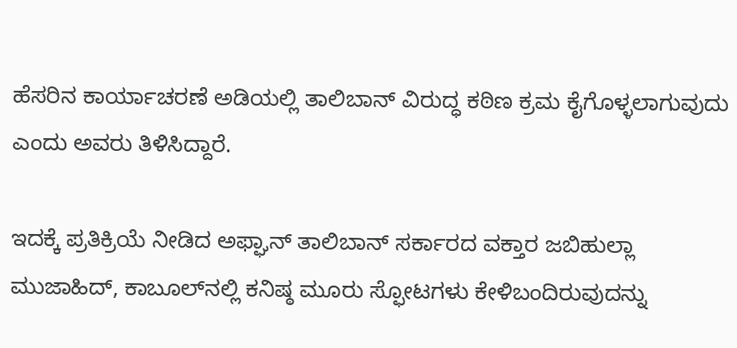ಹೆಸರಿನ ಕಾರ್ಯಾಚರಣೆ ಅಡಿಯಲ್ಲಿ ತಾಲಿಬಾನ್ ವಿರುದ್ಧ ಕಠಿಣ ಕ್ರಮ ಕೈಗೊಳ್ಳಲಾಗುವುದು ಎಂದು ಅವರು ತಿಳಿಸಿದ್ದಾರೆ.

ಇದಕ್ಕೆ ಪ್ರತಿಕ್ರಿಯೆ ನೀಡಿದ ಅಫ್ಘಾನ್ ತಾಲಿಬಾನ್ ಸರ್ಕಾರದ ವಕ್ತಾರ ಜಬಿಹುಲ್ಲಾ ಮುಜಾಹಿದ್, ಕಾಬೂಲ್‌ನಲ್ಲಿ ಕನಿಷ್ಠ ಮೂರು ಸ್ಫೋಟಗಳು ಕೇಳಿಬಂದಿರುವುದನ್ನು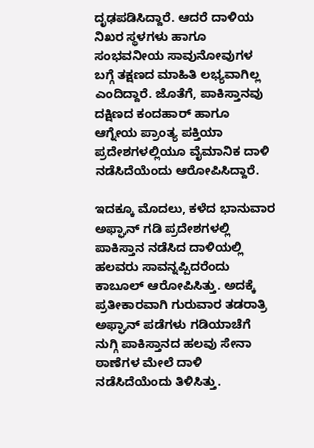ದೃಢಪಡಿಸಿದ್ದಾರೆ. ಆದರೆ ದಾಳಿಯ ನಿಖರ ಸ್ಥಳಗಳು ಹಾಗೂ ಸಂಭವನೀಯ ಸಾವುನೋವುಗಳ ಬಗ್ಗೆ ತಕ್ಷಣದ ಮಾಹಿತಿ ಲಭ್ಯವಾಗಿಲ್ಲ ಎಂದಿದ್ದಾರೆ. ಜೊತೆಗೆ, ಪಾಕಿಸ್ತಾನವು ದಕ್ಷಿಣದ ಕಂದಹಾರ್ ಹಾಗೂ ಆಗ್ನೇಯ ಪ್ರಾಂತ್ಯ ಪಕ್ತಿಯಾ ಪ್ರದೇಶಗಳಲ್ಲಿಯೂ ವೈಮಾನಿಕ ದಾಳಿ ನಡೆಸಿದೆಯೆಂದು ಆರೋಪಿಸಿದ್ದಾರೆ.

ಇದಕ್ಕೂ ಮೊದಲು, ಕಳೆದ ಭಾನುವಾರ ಅಫ್ಘಾನ್ ಗಡಿ ಪ್ರದೇಶಗಳಲ್ಲಿ ಪಾಕಿಸ್ತಾನ ನಡೆಸಿದ ದಾಳಿಯಲ್ಲಿ ಹಲವರು ಸಾವನ್ನಪ್ಪಿದರೆಂದು ಕಾಬೂಲ್ ಆರೋಪಿಸಿತ್ತು. ಅದಕ್ಕೆ ಪ್ರತೀಕಾರವಾಗಿ ಗುರುವಾರ ತಡರಾತ್ರಿ ಅಫ್ಘಾನ್ ಪಡೆಗಳು ಗಡಿಯಾಚೆಗೆ ನುಗ್ಗಿ ಪಾಕಿಸ್ತಾನದ ಹಲವು ಸೇನಾ ಠಾಣೆಗಳ ಮೇಲೆ ದಾಳಿ ನಡೆಸಿದೆಯೆಂದು ತಿಳಿಸಿತ್ತು.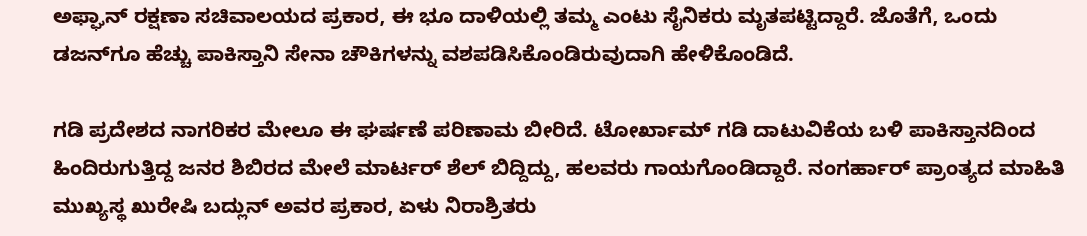ಅಫ್ಘಾನ್ ರಕ್ಷಣಾ ಸಚಿವಾಲಯದ ಪ್ರಕಾರ, ಈ ಭೂ ದಾಳಿಯಲ್ಲಿ ತಮ್ಮ ಎಂಟು ಸೈನಿಕರು ಮೃತಪಟ್ಟಿದ್ದಾರೆ. ಜೊತೆಗೆ, ಒಂದು ಡಜನ್‌ಗೂ ಹೆಚ್ಚು ಪಾಕಿಸ್ತಾನಿ ಸೇನಾ ಚೌಕಿಗಳನ್ನು ವಶಪಡಿಸಿಕೊಂಡಿರುವುದಾಗಿ ಹೇಳಿಕೊಂಡಿದೆ.

ಗಡಿ ಪ್ರದೇಶದ ನಾಗರಿಕರ ಮೇಲೂ ಈ ಘರ್ಷಣೆ ಪರಿಣಾಮ ಬೀರಿದೆ. ಟೋರ್ಖಾಮ್ ಗಡಿ ದಾಟುವಿಕೆಯ ಬಳಿ ಪಾಕಿಸ್ತಾನದಿಂದ ಹಿಂದಿರುಗುತ್ತಿದ್ದ ಜನರ ಶಿಬಿರದ ಮೇಲೆ ಮಾರ್ಟರ್ ಶೆಲ್ ಬಿದ್ದಿದ್ದು, ಹಲವರು ಗಾಯಗೊಂಡಿದ್ದಾರೆ. ನಂಗರ್ಹಾರ್ ಪ್ರಾಂತ್ಯದ ಮಾಹಿತಿ ಮುಖ್ಯಸ್ಥ ಖುರೇಷಿ ಬದ್ಲುನ್ ಅವರ ಪ್ರಕಾರ, ಏಳು ನಿರಾಶ್ರಿತರು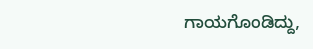ಗಾಯಗೊಂಡಿದ್ದು,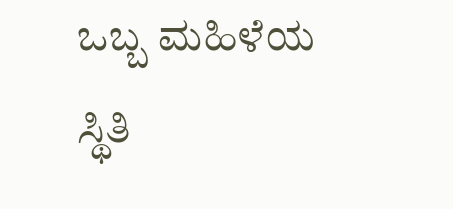ಒಬ್ಬ ಮಹಿಳೆಯ ಸ್ಥಿತಿ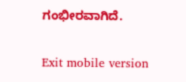ಗಂಭೀರವಾಗಿದೆ.

Exit mobile version